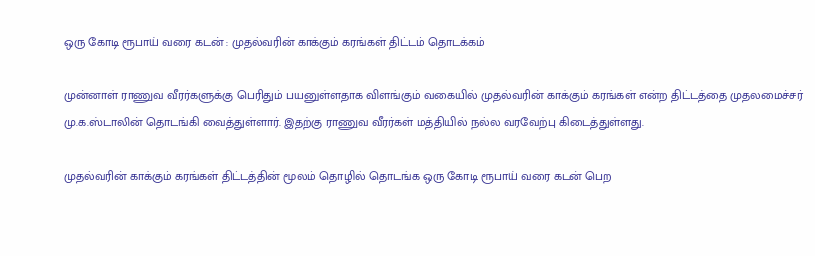ஒரு கோடி ரூபாய் வரை கடன் : முதல்வரின் காக்கும் கரங்கள் திட்டம் தொடக்கம்

முன்னாள் ராணுவ வீரர்களுக்கு பெரிதும் பயனுள்ளதாக விளங்கும் வகையில் முதல்வரின் காக்கும் கரங்கள் என்ற திட்டத்தை முதலமைச்சர் மு.க.ஸ்டாலின் தொடங்கி வைத்துள்ளார். இதற்கு ராணுவ வீரர்கள் மத்தியில் நல்ல வரவேற்பு கிடைத்துள்ளது.

முதல்வரின் காக்கும் கரங்கள் திட்டத்தின் மூலம் தொழில் தொடங்க ஒரு கோடி ரூபாய் வரை கடன் பெற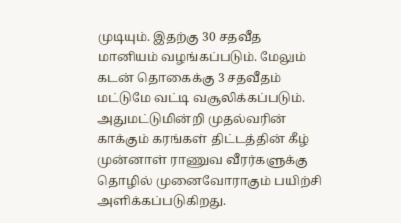முடியும். இதற்கு 30 சதவீத மானியம் வழங்கப்படும். மேலும் கடன் தொகைக்கு 3 சதவீதம் மட்டுமே வட்டி வசூலிக்கப்படும். அதுமட்டுமின்றி முதல்வரின் காக்கும் கரங்கள் திட்டத்தின் கீழ் முன்னாள் ராணுவ வீரர்களுக்கு தொழில் முனைவோராகும் பயிற்சி அளிக்கப்படுகிறது.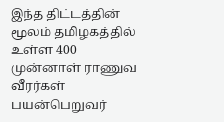இந்த திட்டத்தின் மூலம் தமிழகத்தில் உள்ள 400 முன்னாள் ராணுவ வீரர்கள் பயன்பெறுவர்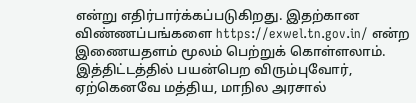என்று எதிர்பார்க்கப்படுகிறது. இதற்கான விண்ணப்பங்களை https://exwel.tn.gov.in/ என்ற இணையதளம் மூலம் பெற்றுக் கொள்ளலாம். இத்திட்டத்தில் பயன்பெற விரும்புவோர், ஏற்கெனவே மத்திய, மாநில அரசால்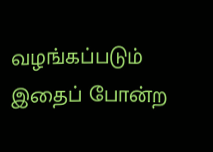வழங்கப்படும் இதைப் போன்ற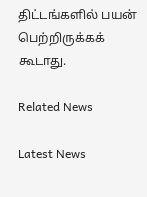திட்டங்களில் பயன் பெற்றிருக்கக் கூடாது.

Related News

Latest News